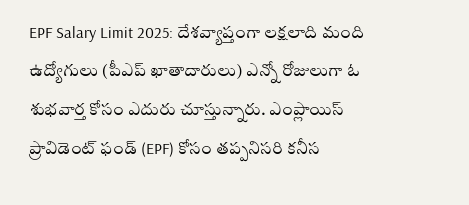EPF Salary Limit 2025: దేశవ్యాప్తంగా లక్షలాది మంది ఉద్యోగులు (పీఎప్ ఖాతాదారులు) ఎన్నో రోజులుగా ఓ శుభవార్త కోసం ఎదురు చూస్తున్నారు. ఎంప్లాయిస్ ప్రావిడెంట్ ఫండ్ (EPF) కోసం తప్పనిసరి కనీస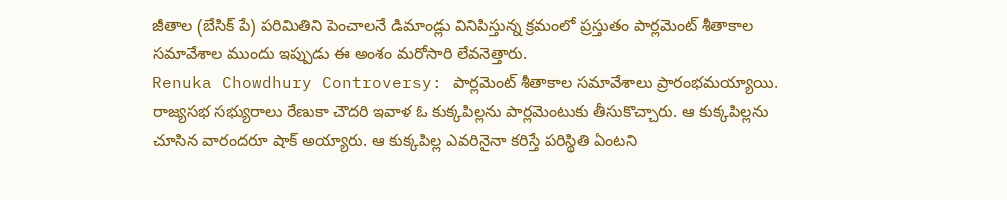జీతాల (బేసిక్ పే) పరిమితిని పెంచాలనే డిమాండ్లు వినిపిస్తున్న క్రమంలో ప్రస్తుతం పార్లమెంట్ శీతాకాల సమావేశాల ముందు ఇప్పుడు ఈ అంశం మరోసారి లేవనెత్తారు.
Renuka Chowdhury Controversy: పార్లమెంట్ శీతాకాల సమావేశాలు ప్రారంభమయ్యాయి. రాజ్యసభ సభ్యురాలు రేణుకా చౌదరి ఇవాళ ఓ కుక్కపిల్లను పార్లమెంటుకు తీసుకొచ్చారు. ఆ కుక్కపిల్లను చూసిన వారందరూ షాక్ అయ్యారు. ఆ కుక్కపిల్ల ఎవరినైనా కరిస్తే పరిస్థితి ఏంటని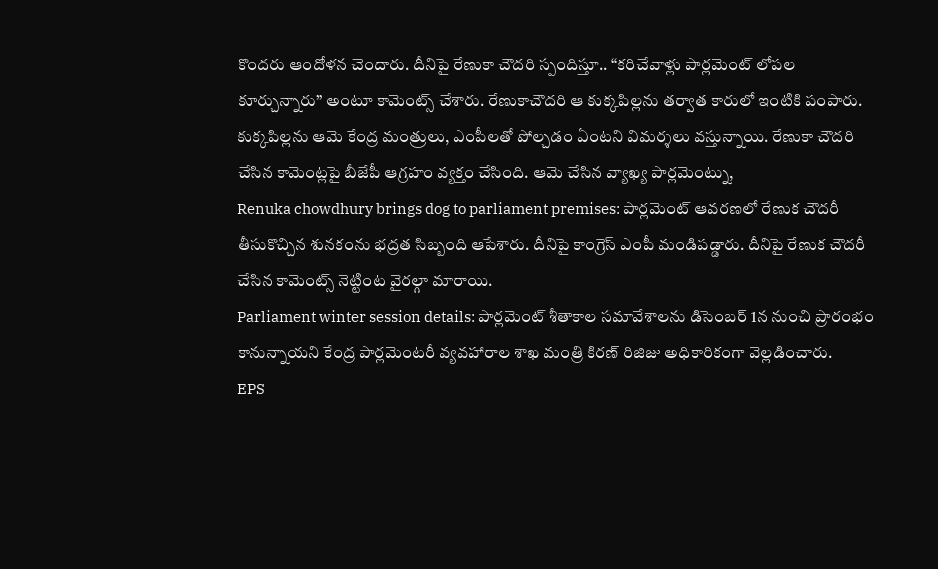కొందరు ఆందోళన చెందారు. దీనిపై రేణుకా చౌదరి స్పందిస్తూ.. “కరిచేవాళ్లు పార్లమెంట్ లోపల కూర్చున్నారు” అంటూ కామెంట్స్ చేశారు. రేణుకాచౌదరి ఆ కుక్కపిల్లను తర్వాత కారులో ఇంటికి పంపారు. కుక్కపిల్లను ఆమె కేంద్ర మంత్రులు, ఎంపీలతో పోల్చడం ఏంటని విమర్శలు వస్తున్నాయి. రేణుకా చౌదరి చేసిన కామెంట్లపై బీజేపీ ఆగ్రహం వ్యక్తం చేసింది. ఆమె చేసిన వ్యాఖ్య పార్లమెంట్ను,
Renuka chowdhury brings dog to parliament premises: పార్లమెంట్ ఆవరణలో రేణుక చౌదరీ తీసుకొచ్చిన శునకంను భద్రత సిబ్బంది ఆపేశారు. దీనిపై కాంగ్రెస్ ఎంపీ మండిపడ్డారు. దీనిపై రేణుక చౌదరీ చేసిన కామెంట్స్ నెట్టింట వైరల్గా మారాయి.
Parliament winter session details: పార్లమెంట్ శీతాకాల సమావేశాలను డిసెంబర్ 1న నుంచి ప్రారంభం కానున్నాయని కేంద్ర పార్లమెంటరీ వ్యవహారాల శాఖ మంత్రి కిరణ్ రిజిజు అధికారికంగా వెల్లడించారు.
EPS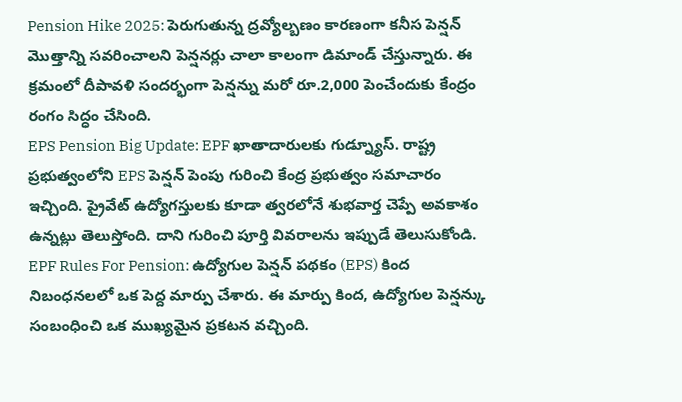Pension Hike 2025: పెరుగుతున్న ద్రవ్యోల్బణం కారణంగా కనీస పెన్షన్ మొత్తాన్ని సవరించాలని పెన్షనర్లు చాలా కాలంగా డిమాండ్ చేస్తున్నారు. ఈ క్రమంలో దీపావళి సందర్భంగా పెన్షన్ను మరో రూ.2,000 పెంచేందుకు కేంద్రం రంగం సిద్ధం చేసింది.
EPS Pension Big Update: EPF ఖాతాదారులకు గుడ్న్యూస్. రాష్ట్ర ప్రభుత్వంలోని EPS పెన్షన్ పెంపు గురించి కేంద్ర ప్రభుత్వం సమాచారం ఇచ్చింది. ప్రైవేట్ ఉద్యోగస్తులకు కూడా త్వరలోనే శుభవార్త చెప్పే అవకాశం ఉన్నట్లు తెలుస్తోంది. దాని గురించి పూర్తి వివరాలను ఇప్పుడే తెలుసుకోండి.
EPF Rules For Pension: ఉద్యోగుల పెన్షన్ పథకం (EPS) కింద నిబంధనలలో ఒక పెద్ద మార్పు చేశారు. ఈ మార్పు కింద, ఉద్యోగుల పెన్షన్కు సంబంధించి ఒక ముఖ్యమైన ప్రకటన వచ్చింది.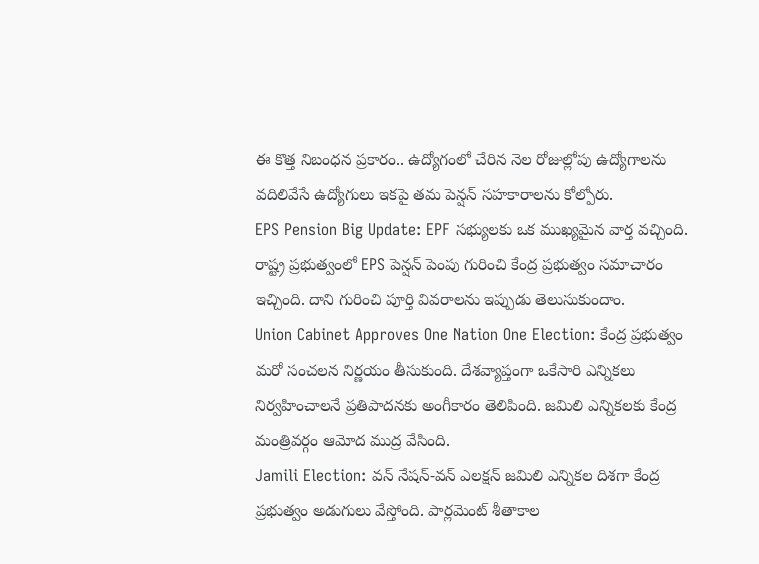ఈ కొత్త నిబంధన ప్రకారం.. ఉద్యోగంలో చేరిన నెల రోజుల్లోపు ఉద్యోగాలను వదిలివేసే ఉద్యోగులు ఇకపై తమ పెన్షన్ సహకారాలను కోల్పోరు.
EPS Pension Big Update: EPF సభ్యులకు ఒక ముఖ్యమైన వార్త వచ్చింది. రాష్ట్ర ప్రభుత్వంలో EPS పెన్షన్ పెంపు గురించి కేంద్ర ప్రభుత్వం సమాచారం ఇచ్చింది. దాని గురించి పూర్తి వివరాలను ఇప్పుడు తెలుసుకుందాం.
Union Cabinet Approves One Nation One Election: కేంద్ర ప్రభుత్వం మరో సంచలన నిర్ణయం తీసుకుంది. దేశవ్యాప్తంగా ఒకేసారి ఎన్నికలు నిర్వహించాలనే ప్రతిపాదనకు అంగీకారం తెలిపింది. జమిలి ఎన్నికలకు కేంద్ర మంత్రివర్గం ఆమోద ముద్ర వేసింది.
Jamili Election: వన్ నేషన్-వన్ ఎలక్షన్ జమిలి ఎన్నికల దిశగా కేంద్ర ప్రభుత్వం అడుగులు వేస్తోంది. పార్లమెంట్ శీతాకాల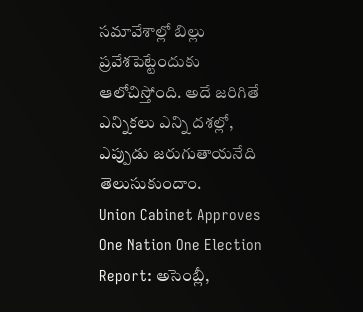సమావేశాల్లో బిల్లు ప్రవేశపెట్టేందుకు ఆలోచిస్తోంది. అదే జరిగితే ఎన్నికలు ఎన్ని దశల్లో, ఎప్పుడు జరుగుతాయనేది తెలుసుకుందాం.
Union Cabinet Approves One Nation One Election Report: అసెంబ్లీ,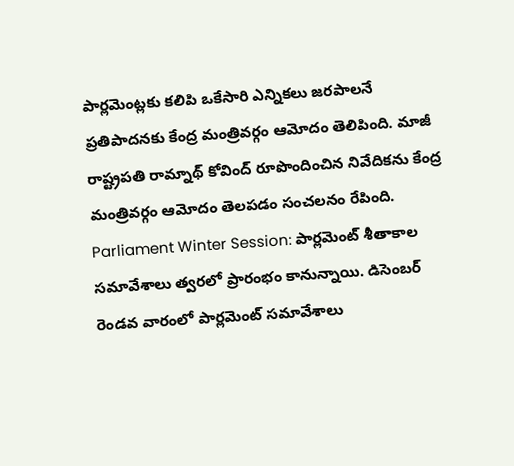పార్లమెంట్లకు కలిపి ఒకేసారి ఎన్నికలు జరపాలనే ప్రతిపాదనకు కేంద్ర మంత్రివర్గం ఆమోదం తెలిపింది. మాజీ రాష్ట్రపతి రామ్నాథ్ కోవింద్ రూపొందించిన నివేదికను కేంద్ర మంత్రివర్గం ఆమోదం తెలపడం సంచలనం రేపింది.
Parliament Winter Session: పార్లమెంట్ శీతాకాల సమావేశాలు త్వరలో ప్రారంభం కానున్నాయి. డిసెంబర్ రెండవ వారంలో పార్లమెంట్ సమావేశాలు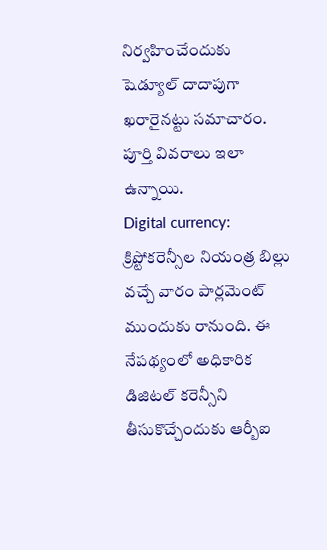నిర్వహించేందుకు షెడ్యూల్ దాదాపుగా ఖరారైనట్టు సమాచారం. పూర్తి వివరాలు ఇలా ఉన్నాయి.
Digital currency: క్రిప్టోకరెన్సీల నియంత్ర బిల్లు వచ్చే వారం పార్లమెంట్ ముందుకు రానుంది. ఈ నేపథ్యంలో అధికారిక డిజిటల్ కరెన్సీని తీసుకొచ్చేందుకు ఆర్బీఐ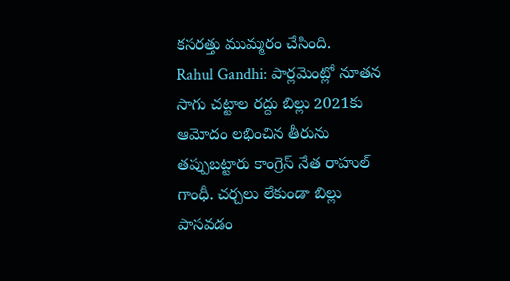కసరత్తు ముమ్మరం చేసింది.
Rahul Gandhi: పార్లమెంట్లో నూతన సాగు చట్టాల రద్దు బిల్లు 2021కు ఆమోదం లభించిన తీరును తప్పుబట్టారు కాంగ్రెస్ నేత రాహుల్ గాంధీ. చర్చలు లేకుండా బిల్లు పాసవడం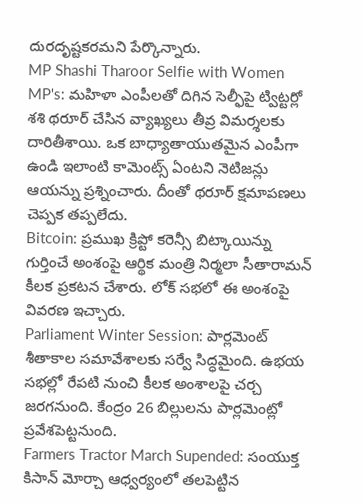దురదృష్టకరమని పేర్కొన్నారు.
MP Shashi Tharoor Selfie with Women MP's: మహిళా ఎంపీలతో దిగిన సెల్ఫీపై ట్విట్టర్లో శశి థరూర్ చేసిన వ్యాఖ్యలు తీవ్ర విమర్శలకు దారితీశాయి. ఒక బాధ్యాతాయుతమైన ఎంపీగా ఉండి ఇలాంటి కామెంట్స్ ఏంటని నెటిజన్లు ఆయన్ను ప్రశ్నించారు. దీంతో థరూర్ క్షమాపణలు చెప్పక తప్పలేదు.
Bitcoin: ప్రముఖ క్రిప్టో కరెన్సీ బిట్కాయిన్ను గుర్తించే అంశంపై ఆర్థిక మంత్రి నిర్మలా సీతారామన్ కీలక ప్రకటన చేశారు. లోక్ సభలో ఈ అంశంపై వివరణ ఇచ్చారు.
Parliament Winter Session: పార్లమెంట్ శీతాకాల సమావేశాలకు సర్వే సిద్ధమైంది. ఉభయ సభల్లో రేపటి నుంచి కీలక అంశాలపై చర్చ జరగనుంది. కేంద్రం 26 బిల్లులను పార్లమెంట్లో ప్రవేశపెట్టనుంది.
Farmers Tractor March Supended: సంయుక్త కిసాన్ మోర్చా ఆధ్వర్యంలో తలపెట్టిన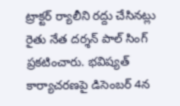ట్రాక్టర్ ర్యాలీని రద్దు చేసినట్లు రైతు నేత దర్శన్ పాల్ సింగ్ ప్రకటించారు. భవిష్యత్ కార్యాచరణపై డిసెంబర్ 4న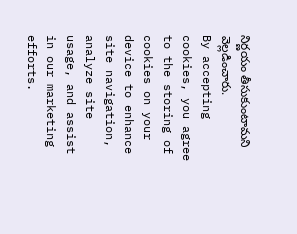నిర్ణయం తీసుకుంటామని వెల్లడించారు.
By accepting cookies, you agree to the storing of cookies on your device to enhance site navigation, analyze site usage, and assist in our marketing efforts.